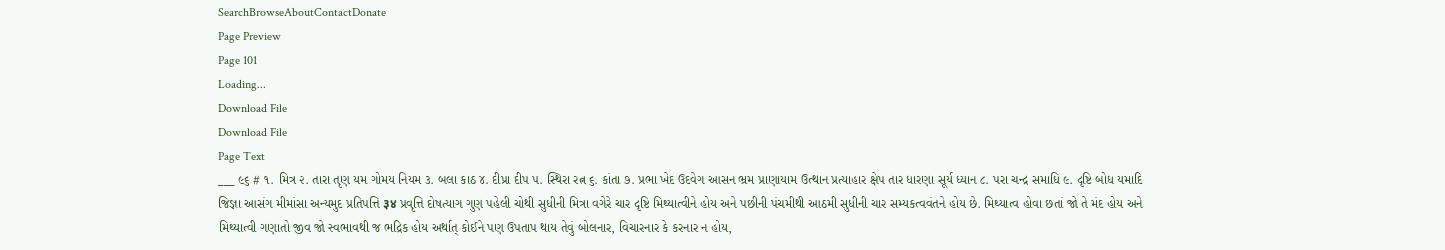SearchBrowseAboutContactDonate
Page Preview
Page 101
Loading...
Download File
Download File
Page Text
___ ૯૬ # ૧. મિત્ર ૨. તારા તૃણ યમ ગોમય નિયમ ૩. બલા કાઠ ૪. દીપ્રા દીપ ૫. સ્થિરા રત્ન ૬. કાંતા ૭. પ્રભા ખેદ ઉદવેગ આસન ભ્રમ પ્રાણાયામ ઉત્થાન પ્રત્યાહાર ક્ષેપ તાર ધારણા સૂર્ય ધ્યાન ૮. પરા ચન્દ્ર સમાધિ ૯. દૃષ્ટિ બોધ યમાદિ જિજ્ઞા આસંગ મીમાંસા અન્યમુદ પ્રતિપત્તિ ३४ પ્રવૃત્તિ દોષત્યાગ ગુણ પહેલી ચોથી સુધીની મિત્રા વગેરે ચાર દૃષ્ટિ મિથ્યાત્વીને હોય અને પછીની પંચમીથી આઠમી સુધીની ચાર સમ્યકત્વવંતને હોય છે. મિથ્યાત્વ હોવા છતાં જો તે મંદ હોય અને મિથ્યાત્વી ગણાતો જીવ જો સ્વભાવથી જ ભદ્રિક હોય અર્થાત્ કોઈને પણ ઉપતાપ થાય તેવું બોલનાર, વિચારનાર કે કરનાર ન હોય,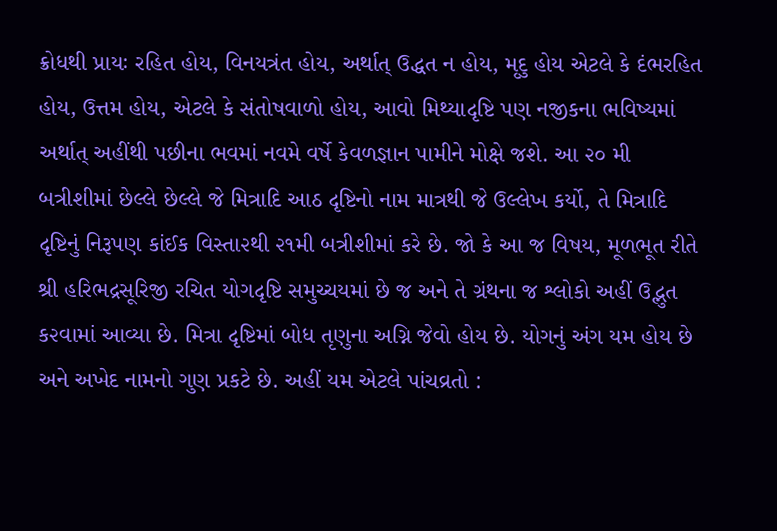ક્રોધથી પ્રાયઃ રહિત હોય, વિનયત્રંત હોય, અર્થાત્ ઉદ્ધત ન હોય, મૃદુ હોય એટલે કે દંભરહિત હોય, ઉત્તમ હોય, એટલે કે સંતોષવાળો હોય, આવો મિથ્યાદૃષ્ટિ પણ નજીકના ભવિષ્યમાં અર્થાત્ અહીંથી પછીના ભવમાં નવમે વર્ષે કેવળજ્ઞાન પામીને મોક્ષે જશે. આ ૨૦ મી બત્રીશીમાં છેલ્લે છેલ્લે જે મિત્રાદિ આઠ દૃષ્ટિનો નામ માત્રથી જે ઉલ્લેખ કર્યો, તે મિત્રાદિ દૃષ્ટિનું નિરૂપણ કાંઈક વિસ્તા૨થી ૨૧મી બત્રીશીમાં કરે છે. જો કે આ જ વિષય, મૂળભૂત રીતે શ્રી હરિભદ્રસૂરિજી રચિત યોગદૃષ્ટિ સમુચ્ચયમાં છે જ અને તે ગ્રંથના જ શ્લોકો અહીં ઉદ્ભુત ક૨વામાં આવ્યા છે. મિત્રા દૃષ્ટિમાં બોધ તૃણુના અગ્નિ જેવો હોય છે. યોગનું અંગ યમ હોય છે અને અખેદ નામનો ગુણ પ્રકટે છે. અહીં યમ એટલે પાંચવ્રતો :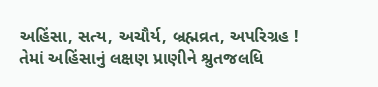અહિંસા, સત્ય, અચૌર્ય, બ્રહ્મવ્રત, અપરિગ્રહ ! તેમાં અહિંસાનું લક્ષણ પ્રાણીને શ્રુતજલધિ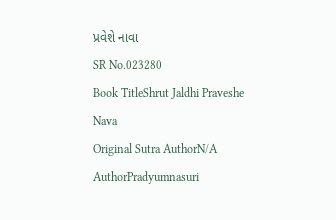પ્રવેશે નાવા
SR No.023280
Book TitleShrut Jaldhi Praveshe Nava
Original Sutra AuthorN/A
AuthorPradyumnasuri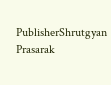PublisherShrutgyan Prasarak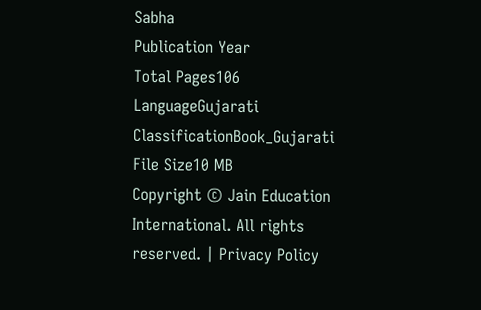Sabha
Publication Year
Total Pages106
LanguageGujarati
ClassificationBook_Gujarati
File Size10 MB
Copyright © Jain Education International. All rights reserved. | Privacy Policy